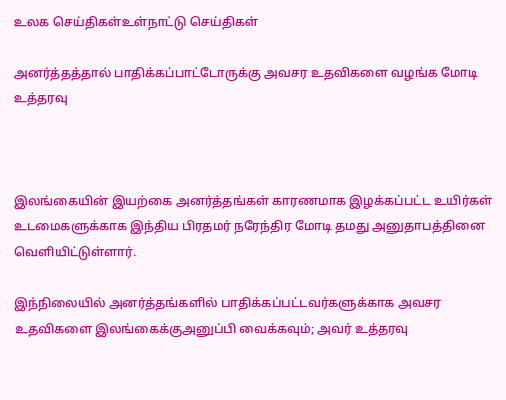உலக செய்திகள்உள்நாட்டு செய்திகள்

அனர்த்தத்தால் பாதிக்கப்பாட்டோருக்கு அவசர உதவிகளை வழங்க மோடி உத்தரவு



இலங்கையின் இயற்கை அனர்த்தங்கள் காரணமாக இழக்கப்பட்ட உயிர்கள் உடமைகளுக்காக இந்திய பிரதமர் நரேந்திர மோடி தமது அனுதாபத்தினை வெளியிட்டுள்ளார்.

இந்நிலையில் அனர்த்தங்களில் பாதிக்கப்பட்டவர்களுக்காக அவசர உதவிகளை இலங்கைக்குஅனுப்பி வைக்கவும்; அவர் உத்தரவு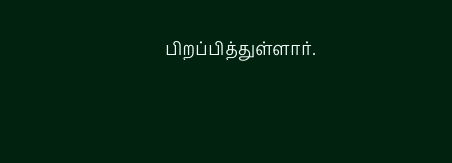பிறப்பித்துள்ளார்.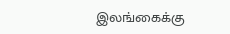இலங்கைக்கு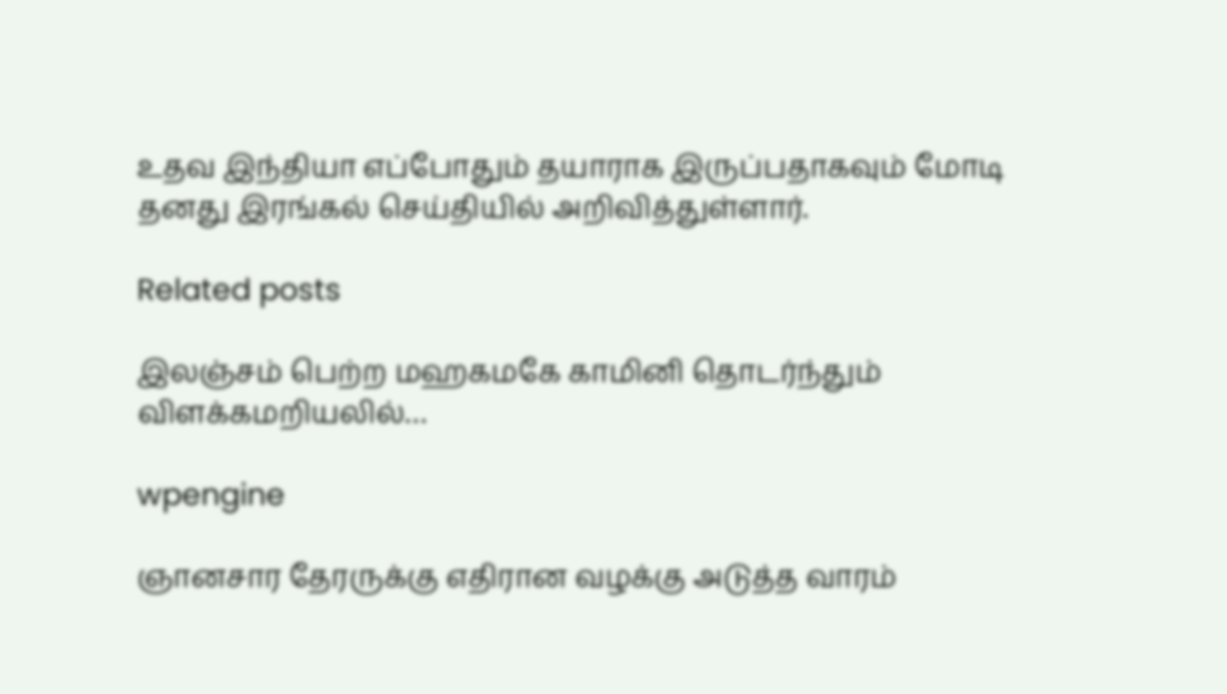உதவ இந்தியா எப்போதும் தயாராக இருப்பதாகவும் மோடி தனது இரங்கல் செய்தியில் அறிவித்துள்ளார்.

Related posts

இலஞ்சம் பெற்ற மஹகமகே காமினி தொடர்ந்தும் விளக்கமறியலில்…

wpengine

ஞானசார தேரருக்கு எதிரான வழக்கு அடுத்த வாரம்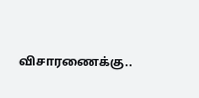விசாரணைக்கு..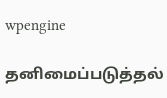wpengine

தனிமைப்படுத்தல்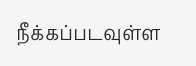நீக்கப்படவுள்ள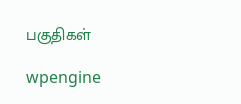பகுதிகள்

wpengine